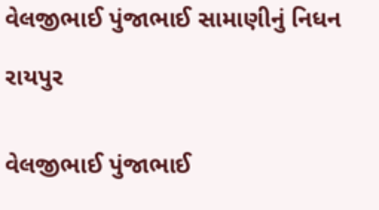વેલજીભાઈ પુંજાભાઈ સામાણીનું નિધન

રાયપુર


વેલજીભાઈ પુંજાભાઈ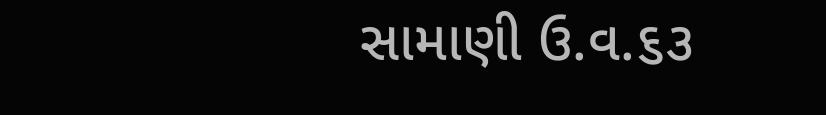સામાણી ઉ.વ.૬૩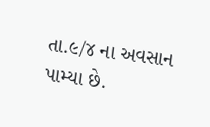તા.૯/૪ ના અવસાન પામ્યા છે.